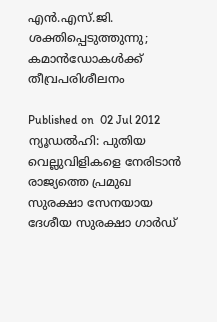എന്‍.എസ്.ജി. ശക്തിപ്പെടുത്തുന്നു; കമാന്‍ഡോകള്‍ക്ക് തീവ്രപരിശീലനം

Published on  02 Jul 2012
ന്യൂഡല്‍ഹി: പുതിയ വെല്ലുവിളികളെ നേരിടാന്‍ രാജ്യത്തെ പ്രമുഖ സുരക്ഷാ സേനയായ ദേശീയ സുരക്ഷാ ഗാര്‍ഡ്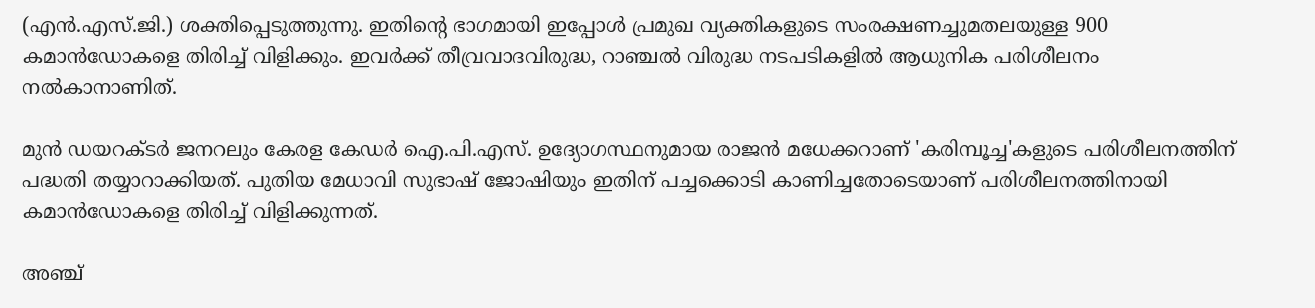(എന്‍.എസ്.ജി.) ശക്തിപ്പെടുത്തുന്നു. ഇതിന്റെ ഭാഗമായി ഇപ്പോള്‍ പ്രമുഖ വ്യക്തികളുടെ സംരക്ഷണച്ചുമതലയുള്ള 900 കമാന്‍ഡോകളെ തിരിച്ച് വിളിക്കും. ഇവര്‍ക്ക് തീവ്രവാദവിരുദ്ധ, റാഞ്ചല്‍ വിരുദ്ധ നടപടികളില്‍ ആധുനിക പരിശീലനം നല്‍കാനാണിത്.

മുന്‍ ഡയറക്ടര്‍ ജനറലും കേരള കേഡര്‍ ഐ.പി.എസ്. ഉദ്യോഗസ്ഥനുമായ രാജന്‍ മധേക്കറാണ് 'കരിമ്പൂച്ച'കളുടെ പരിശീലനത്തിന് പദ്ധതി തയ്യാറാക്കിയത്. പുതിയ മേധാവി സുഭാഷ് ജോഷിയും ഇതിന് പച്ചക്കൊടി കാണിച്ചതോടെയാണ് പരിശീലനത്തിനായി കമാന്‍ഡോകളെ തിരിച്ച് വിളിക്കുന്നത്.

അഞ്ച്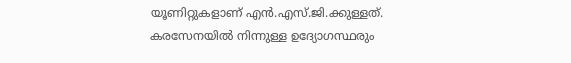യൂണിറ്റുകളാണ് എന്‍.എസ്.ജി.ക്കുള്ളത്. കരസേനയില്‍ നിന്നുള്ള ഉദ്യോഗസ്ഥരും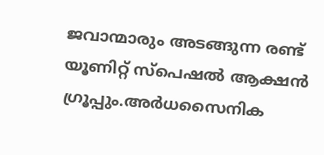ജവാന്മാരും അടങ്ങുന്ന രണ്ട് യൂണിറ്റ് സ്‌പെഷല്‍ ആക്ഷന്‍ ഗ്രൂപ്പും.അര്‍ധസൈനിക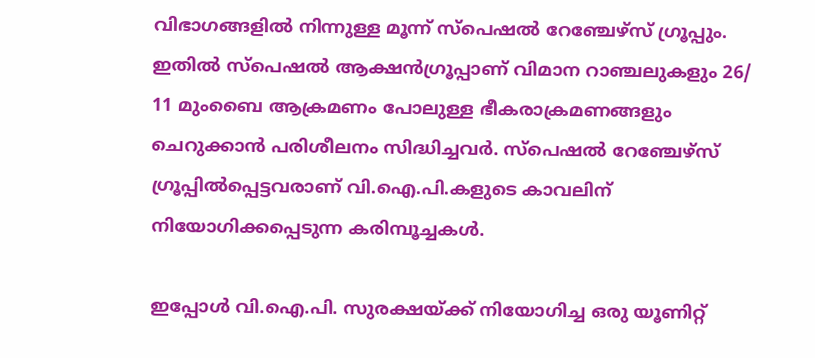വിഭാഗങ്ങളില്‍ നിന്നുള്ള മൂന്ന് സ്‌പെഷല്‍ റേഞ്ചേഴ്‌സ് ഗ്രൂപ്പും. ഇതില്‍ സ്‌പെഷല്‍ ആക്ഷന്‍ഗ്രൂപ്പാണ് വിമാന റാഞ്ചലുകളും 26/ 11 മുംബൈ ആക്രമണം പോലുള്ള ഭീകരാക്രമണങ്ങളും ചെറുക്കാന്‍ പരിശീലനം സിദ്ധിച്ചവര്‍. സ്‌പെഷല്‍ റേഞ്ചേഴ്‌സ് ഗ്രൂപ്പില്‍പ്പെട്ടവരാണ് വി.ഐ.പി.കളുടെ കാവലിന് നിയോഗിക്കപ്പെടുന്ന കരിമ്പൂച്ചകള്‍.

ഇപ്പോള്‍ വി.ഐ.പി. സുരക്ഷയ്ക്ക് നിയോഗിച്ച ഒരു യൂണിറ്റ്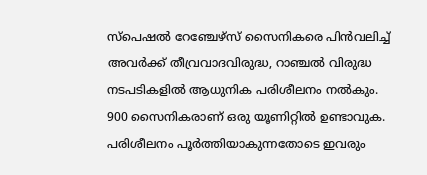സ്‌പെഷല്‍ റേഞ്ചേഴ്‌സ് സൈനികരെ പിന്‍വലിച്ച് അവര്‍ക്ക് തീവ്രവാദവിരുദ്ധ, റാഞ്ചല്‍ വിരുദ്ധ നടപടികളില്‍ ആധുനിക പരിശീലനം നല്‍കും. 900 സൈനികരാണ് ഒരു യൂണിറ്റില്‍ ഉണ്ടാവുക. പരിശീലനം പൂര്‍ത്തിയാകുന്നതോടെ ഇവരും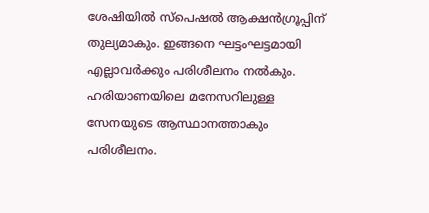ശേഷിയില്‍ സ്‌പെഷല്‍ ആക്ഷന്‍ഗ്രൂപ്പിന് തുല്യമാകും. ഇങ്ങനെ ഘട്ടംഘട്ടമായി എല്ലാവര്‍ക്കും പരിശീലനം നല്‍കും. ഹരിയാണയിലെ മനേസറിലുള്ള സേനയുടെ ആസ്ഥാനത്താകും പരിശീലനം.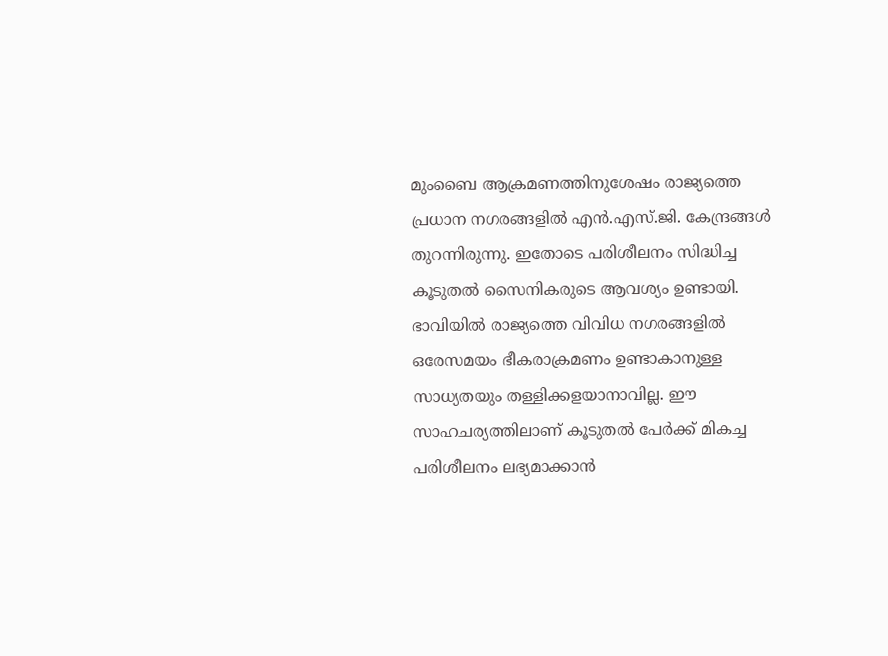മുംബൈ ആക്രമണത്തിനുശേഷം രാജ്യത്തെ പ്രധാന നഗരങ്ങളില്‍ എന്‍.എസ്.ജി. കേന്ദ്രങ്ങള്‍ തുറന്നിരുന്നു. ഇതോടെ പരിശീലനം സിദ്ധിച്ച കൂടുതല്‍ സൈനികരുടെ ആവശ്യം ഉണ്ടായി. ഭാവിയില്‍ രാജ്യത്തെ വിവിധ നഗരങ്ങളില്‍ ഒരേസമയം ഭീകരാക്രമണം ഉണ്ടാകാനുള്ള സാധ്യതയും തള്ളിക്കളയാനാവില്ല. ഈ സാഹചര്യത്തിലാണ് കൂടുതല്‍ പേര്‍ക്ക് മികച്ച പരിശീലനം ലഭ്യമാക്കാന്‍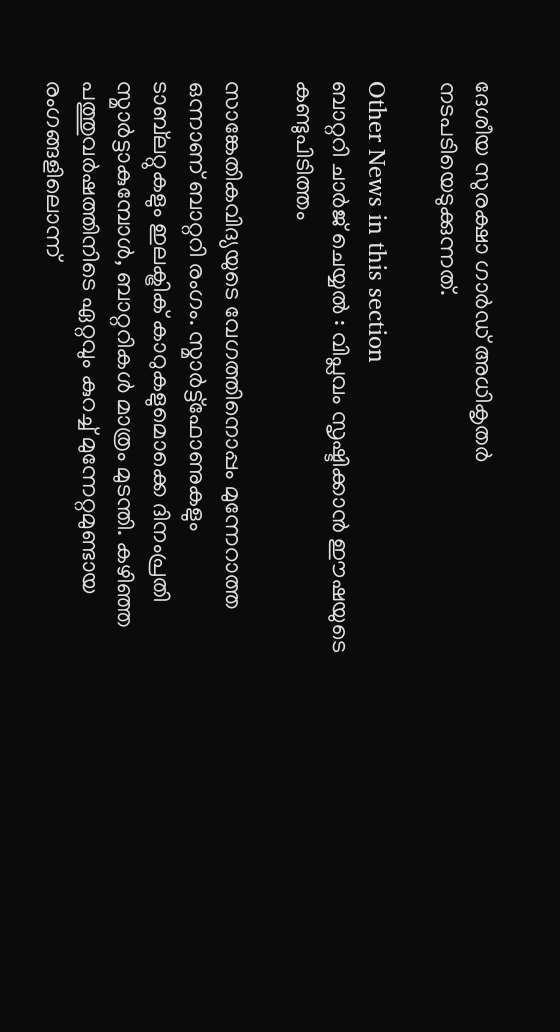ദേശീയ സുരക്ഷാ ഗാര്‍ഡ് അധികൃതര്‍ നടപടിയെടുക്കുന്നത്.

Other News in this section
ബാറ്ററി ചാര്‍ജ് ചെയ്യല്‍ : വിപ്ലവം സൃഷ്ടിക്കാന്‍ ഈഷയുടെ കണ്ടുപിടിത്തം

സാങ്കേതികവിദ്യയുടെ വേഗത്തിനൊപ്പം മുന്നേറാത്ത ഒന്നാണ് ബാറ്ററി രംഗം. സ്മാര്‍ട്ട്‌ഫോണുകളും ടാബ്‌ലറ്റുകളും ഇലക്ട്രിക് കാറുകളുമൊക്കെ ദിനംപ്രതി സ്മാര്‍ട്ടാകുമ്പോള്‍, ബാറ്ററികള്‍ മാത്രം മുടന്തി. കഴിഞ്ഞ പത്തുവര്‍ഷത്തിനിടെ ഏറ്റവും കുറച്ച് മുന്നേറ്റമുണ്ടായ രംഗങ്ങളിലൊന്ന്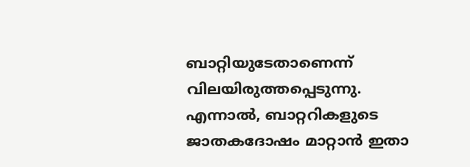ബാറ്റിയുടേതാണെന്ന് വിലയിരുത്തപ്പെടുന്നു. എന്നാല്‍, ബാറ്ററികളുടെ ജാതകദോഷം മാറ്റാന്‍ ഇതാ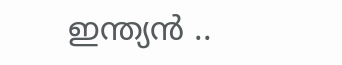ഇന്ത്യന്‍ ..